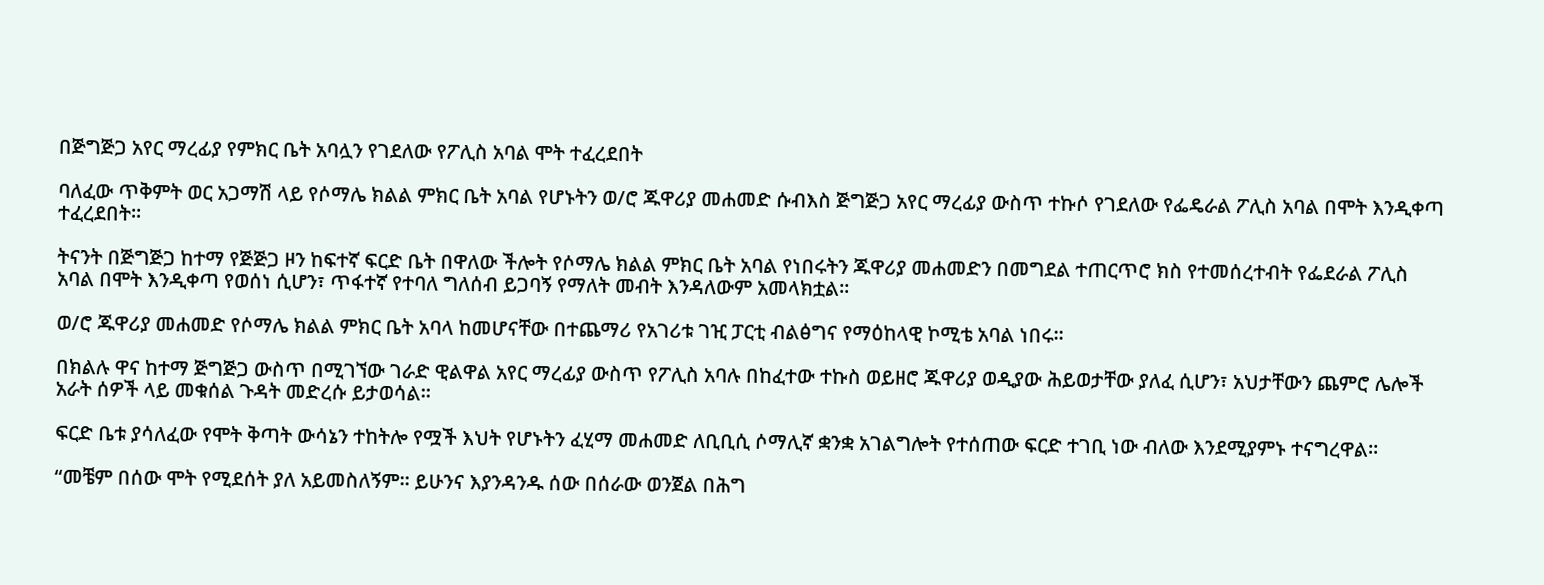በጅግጅጋ አየር ማረፊያ የምክር ቤት አባሏን የገደለው የፖሊስ አባል ሞት ተፈረደበት

ባለፈው ጥቅምት ወር አጋማሽ ላይ የሶማሌ ክልል ምክር ቤት አባል የሆኑትን ወ/ሮ ጁዋሪያ መሐመድ ሱብእስ ጅግጅጋ አየር ማረፊያ ውስጥ ተኩሶ የገደለው የፌዴራል ፖሊስ አባል በሞት እንዲቀጣ ተፈረደበት።

ትናንት በጅግጅጋ ከተማ የጅጅጋ ዞን ከፍተኛ ፍርድ ቤት በዋለው ችሎት የሶማሌ ክልል ምክር ቤት አባል የነበሩትን ጁዋሪያ መሐመድን በመግደል ተጠርጥሮ ክስ የተመሰረተብት የፌደራል ፖሊስ አባል በሞት እንዲቀጣ የወሰነ ሲሆን፣ ጥፋተኛ የተባለ ግለሰብ ይጋባኝ የማለት መብት እንዳለውም አመላክቷል።

ወ/ሮ ጁዋሪያ መሐመድ የሶማሌ ክልል ምክር ቤት አባላ ከመሆናቸው በተጨማሪ የአገሪቱ ገዢ ፓርቲ ብልፅግና የማዕከላዊ ኮሚቴ አባል ነበሩ።

በክልሉ ዋና ከተማ ጅግጅጋ ውስጥ በሚገኘው ገራድ ዊልዋል አየር ማረፊያ ውስጥ የፖሊስ አባሉ በከፈተው ተኩስ ወይዘሮ ጁዋሪያ ወዲያው ሕይወታቸው ያለፈ ሲሆን፣ አህታቸውን ጨምሮ ሌሎች አራት ሰዎች ላይ መቁሰል ጉዳት መድረሱ ይታወሳል።

ፍርድ ቤቱ ያሳለፈው የሞት ቅጣት ውሳኔን ተከትሎ የሟች እህት የሆኑትን ፈሂማ መሐመድ ለቢቢሲ ሶማሊኛ ቋንቋ አገልግሎት የተሰጠው ፍርድ ተገቢ ነው ብለው እንደሚያምኑ ተናግረዋል።

“መቼም በሰው ሞት የሚደሰት ያለ አይመስለኝም። ይሁንና እያንዳንዱ ሰው በሰራው ወንጀል በሕግ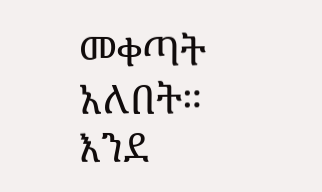መቀጣት አለበት። እንደ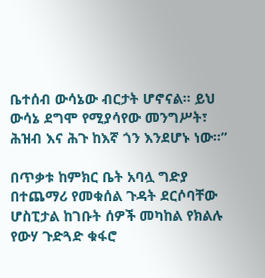ቤተሰብ ውሳኔው ብርታት ሆኖናል። ይህ ውሳኔ ደግሞ የሚያሳየው መንግሥት፣ ሕዝብ እና ሕጉ ከእኛ ጎን እንደሆኑ ነው።”

በጥቃቱ ከምክር ቤት አባሏ ግድያ በተጨማሪ የመቁሰል ጉዳት ደርሶባቸው ሆስፒታል ከገቡት ሰዎች መካከል የክልሉ የውሃ ጉድጓድ ቁፋሮ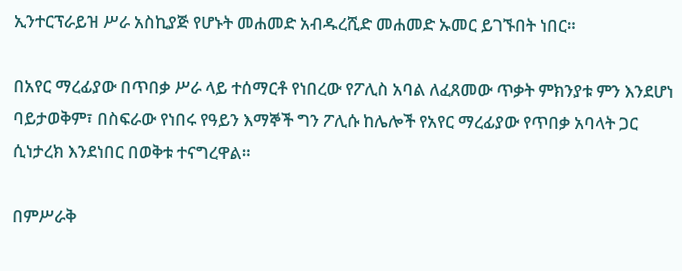ኢንተርፕራይዝ ሥራ አስኪያጅ የሆኑት መሐመድ አብዱረሺድ መሐመድ ኡመር ይገኙበት ነበር።

በአየር ማረፊያው በጥበቃ ሥራ ላይ ተሰማርቶ የነበረው የፖሊስ አባል ለፈጸመው ጥቃት ምክንያቱ ምን እንደሆነ ባይታወቅም፣ በስፍራው የነበሩ የዓይን እማኞች ግን ፖሊሱ ከሌሎች የአየር ማረፊያው የጥበቃ አባላት ጋር ሲነታረክ እንደነበር በወቅቱ ተናግረዋል።

በምሥራቅ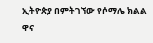ኢትዮጵያ በምትገኘው የሶማሌ ክልል ዋና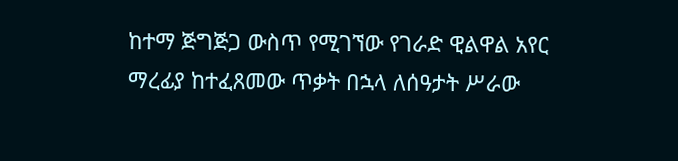ከተማ ጅግጅጋ ውስጥ የሚገኘው የገራድ ዊልዋል አየር ማረፊያ ከተፈጸመው ጥቃት በኋላ ለሰዓታት ሥራው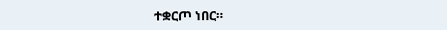ተቋርጦ ነበር።